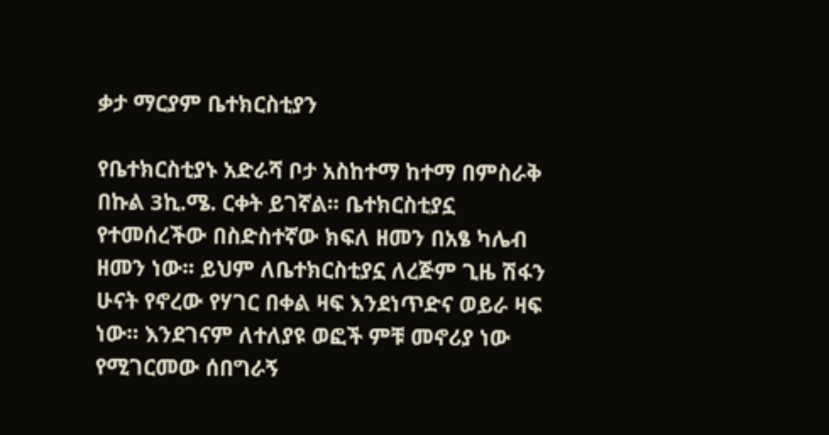ቃታ ማርያም ቤተክርስቲያን

የቤተክርስቲያኑ አድራሻ ቦታ አስከተማ ከተማ በምስራቅ በኩል 3ኪ.ሜ. ርቀት ይገኛል፡፡ ቤተክርስቲያኗ የተመሰረችው በስድስተኛው ክፍለ ዘመን በአፄ ካሌብ ዘመን ነው፡፡ ይህም ለቤተክርስቲያኗ ለረጅም ጊዜ ሽፋን ሁናት የኖረው የሃገር በቀል ዛፍ እንደነጥድና ወይራ ዛፍ ነው፡፡ እንደገናም ለተለያዩ ወፎች ምቹ መኖሪያ ነው የሚገርመው ሰበግራኝ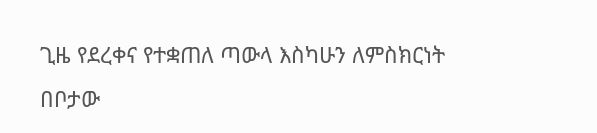ጊዜ የደረቀና የተቋጠለ ጣውላ እስካሁን ለምስክርነት በቦታው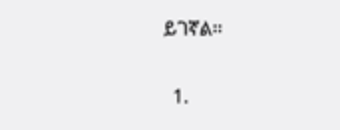ይገኛል፡፡


  1.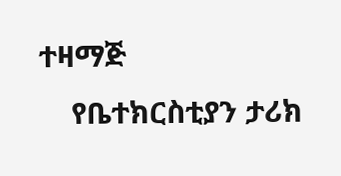ተዛማጅ
    የቤተክርስቲያን ታሪክ